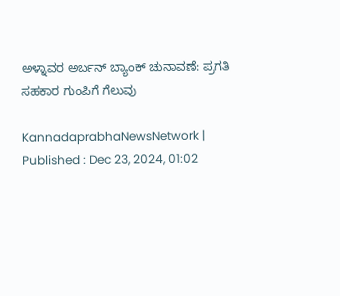ಅಳ್ನಾವರ ಅರ್ಬನ್‌ ಬ್ಯಾಂಕ್‌ ಚುನಾವಣೆ: ಪ್ರಗತಿ ಸಹಕಾರ ಗುಂಪಿಗೆ ಗೆಲುವು

KannadaprabhaNewsNetwork |
Published : Dec 23, 2024, 01:02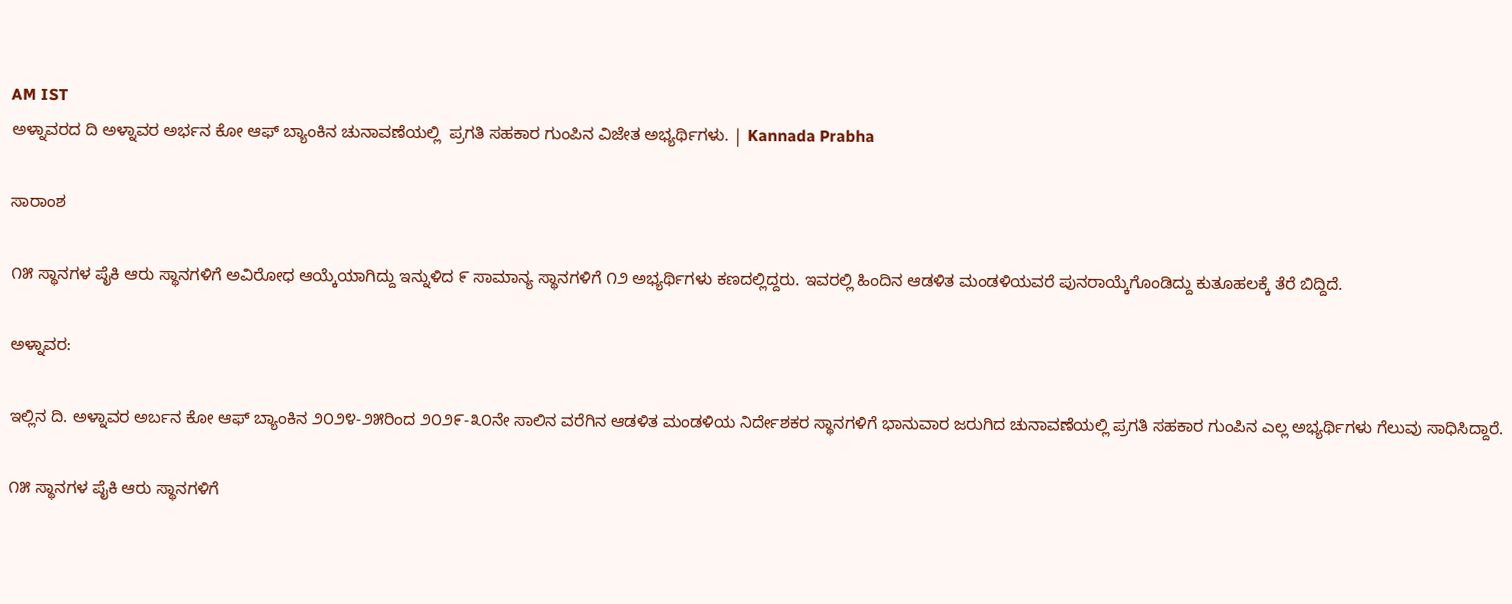AM IST
ಅಳ್ನಾವರದ ದಿ ಅಳ್ನಾವರ ಅರ್ಭನ ಕೋ ಆಫ್ ಬ್ಯಾಂಕಿನ ಚುನಾವಣೆಯಲ್ಲಿ  ಪ್ರಗತಿ ಸಹಕಾರ ಗುಂಪಿನ ವಿಜೇತ ಅಭ್ಯರ್ಥಿಗಳು. | Kannada Prabha

ಸಾರಾಂಶ

೧೫ ಸ್ಥಾನಗಳ ಪೈಕಿ ಆರು ಸ್ಥಾನಗಳಿಗೆ ಅವಿರೋಧ ಆಯ್ಕೆಯಾಗಿದ್ದು ಇನ್ನುಳಿದ ೯ ಸಾಮಾನ್ಯ ಸ್ಥಾನಗಳಿಗೆ ೧೨ ಅಭ್ಯರ್ಥಿಗಳು ಕಣದಲ್ಲಿದ್ದರು. ಇವರಲ್ಲಿ ಹಿಂದಿನ ಆಡಳಿತ ಮಂಡಳಿಯವರೆ ಪುನರಾಯ್ಕೆಗೊಂಡಿದ್ದು ಕುತೂಹಲಕ್ಕೆ ತೆರೆ ಬಿದ್ದಿದೆ.

ಅಳ್ನಾವರ:

ಇಲ್ಲಿನ ದಿ. ಅಳ್ನಾವರ ಅರ್ಬನ ಕೋ ಆಫ್ ಬ್ಯಾಂಕಿನ ೨೦೨೪-೨೫ರಿಂದ ೨೦೨೯-೩೦ನೇ ಸಾಲಿನ ವರೆಗಿನ ಆಡಳಿತ ಮಂಡಳಿಯ ನಿರ್ದೇಶಕರ ಸ್ಥಾನಗಳಿಗೆ ಭಾನುವಾರ ಜರುಗಿದ ಚುನಾವಣೆಯಲ್ಲಿ ಪ್ರಗತಿ ಸಹಕಾರ ಗುಂಪಿನ ಎಲ್ಲ ಅಭ್ಯರ್ಥಿಗಳು ಗೆಲುವು ಸಾಧಿಸಿದ್ದಾರೆ.

೧೫ ಸ್ಥಾನಗಳ ಪೈಕಿ ಆರು ಸ್ಥಾನಗಳಿಗೆ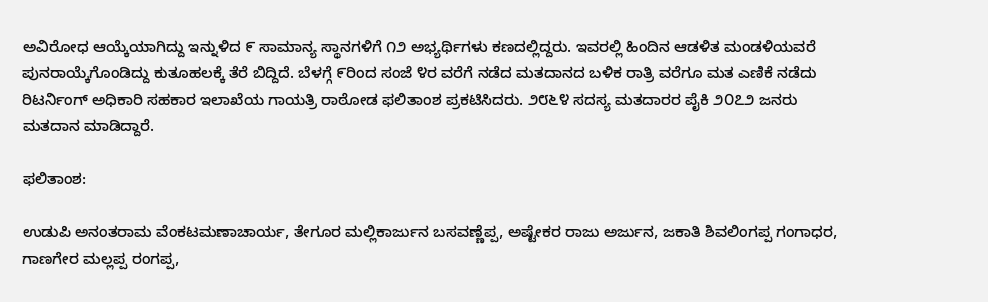ಅವಿರೋಧ ಆಯ್ಕೆಯಾಗಿದ್ದು ಇನ್ನುಳಿದ ೯ ಸಾಮಾನ್ಯ ಸ್ಥಾನಗಳಿಗೆ ೧೨ ಅಭ್ಯರ್ಥಿಗಳು ಕಣದಲ್ಲಿದ್ದರು. ಇವರಲ್ಲಿ ಹಿಂದಿನ ಆಡಳಿತ ಮಂಡಳಿಯವರೆ ಪುನರಾಯ್ಕೆಗೊಂಡಿದ್ದು ಕುತೂಹಲಕ್ಕೆ ತೆರೆ ಬಿದ್ದಿದೆ. ಬೆಳಗ್ಗೆ ೯ರಿಂದ ಸಂಜೆ ೪ರ ವರೆಗೆ ನಡೆದ ಮತದಾನದ ಬಳಿಕ ರಾತ್ರಿ ವರೆಗೂ ಮತ ಎಣಿಕೆ ನಡೆದು ರಿಟರ್ನಿಂಗ್ ಅಧಿಕಾರಿ ಸಹಕಾರ ಇಲಾಖೆಯ ಗಾಯತ್ರಿ ರಾಠೋಡ ಫಲಿತಾಂಶ ಪ್ರಕಟಿಸಿದರು. ೨೮೬೪ ಸದಸ್ಯ ಮತದಾರರ ಪೈಕಿ ೨೦೭೨ ಜನರು ಮತದಾನ ಮಾಡಿದ್ದಾರೆ.

ಫಲಿತಾಂಶ:

ಉಡುಪಿ ಅನಂತರಾಮ ವೆಂಕಟಮಣಾಚಾರ್ಯ, ತೇಗೂರ ಮಲ್ಲಿಕಾರ್ಜುನ ಬಸವಣ್ಣೆಪ್ಪ, ಅಷ್ಟೇಕರ ರಾಜು ಅರ್ಜುನ, ಜಕಾತಿ ಶಿವಲಿಂಗಪ್ಪ ಗಂಗಾಧರ, ಗಾಣಗೇರ ಮಲ್ಲಪ್ಪ ರಂಗಪ್ಪ,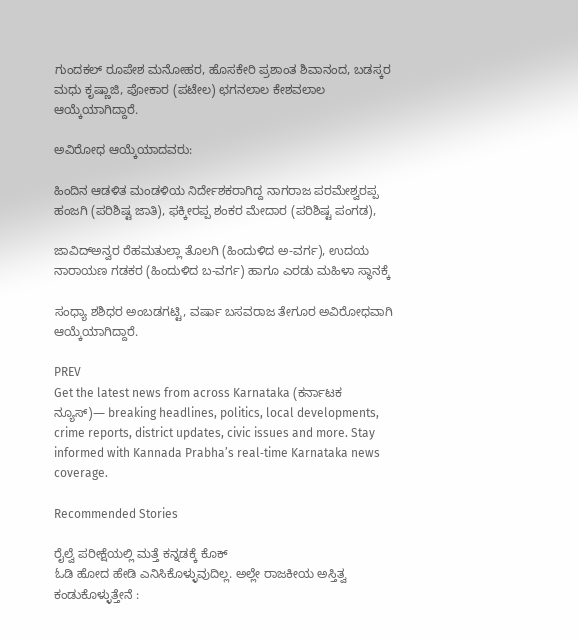ಗುಂದಕಲ್ ರೂಪೇಶ ಮನೋಹರ, ಹೊಸಕೇರಿ ಪ್ರಶಾಂತ ಶಿವಾನಂದ, ಬಡಸ್ಕರ ಮಧು ಕೃಷ್ಣಾಜಿ, ಪೋಕಾರ (ಪಟೇಲ) ಛಗನಲಾಲ ಕೇಶವಲಾಲ ಆಯ್ಕೆಯಾಗಿದ್ದಾರೆ.

ಅವಿರೋಧ ಆಯ್ಕೆಯಾದವರು:

ಹಿಂದಿನ ಆಡಳಿತ ಮಂಡಳಿಯ ನಿರ್ದೇಶಕರಾಗಿದ್ದ ನಾಗರಾಜ ಪರಮೇಶ್ವರಪ್ಪ ಹಂಜಗಿ (ಪರಿಶಿಷ್ಟ ಜಾತಿ), ಫಕ್ಕೀರಪ್ಪ ಶಂಕರ ಮೇದಾರ (ಪರಿಶಿಷ್ಟ ಪಂಗಡ),

ಜಾವಿದ್‌ಅನ್ವರ ರೆಹಮತುಲ್ಲಾ ತೊಲಗಿ (ಹಿಂದುಳಿದ ಅ-ವರ್ಗ), ಉದಯ ನಾರಾಯಣ ಗಡಕರ (ಹಿಂದುಳಿದ ಬ-ವರ್ಗ) ಹಾಗೂ ಎರಡು ಮಹಿಳಾ ಸ್ಥಾನಕ್ಕೆ

ಸಂಧ್ಯಾ ಶಶಿಧರ ಅಂಬಡಗಟ್ಟಿ, ವರ್ಷಾ ಬಸವರಾಜ ತೇಗೂರ ಅವಿರೋಧವಾಗಿ ಆಯ್ಕೆಯಾಗಿದ್ದಾರೆ.

PREV
Get the latest news from across Karnataka (ಕರ್ನಾಟಕ ನ್ಯೂಸ್)— breaking headlines, politics, local developments, crime reports, district updates, civic issues and more. Stay informed with Kannada Prabha’s real‑time Karnataka news coverage.

Recommended Stories

ರೈಲ್ವೆ ಪರೀಕ್ಷೆಯಲ್ಲಿ ಮತ್ತೆ ಕನ್ನಡಕ್ಕೆ ಕೊಕ್
ಓಡಿ ಹೋದ ಹೇಡಿ ಎನಿಸಿಕೊಳ್ಳುವುದಿಲ್ಲ. ಅಲ್ಲೇ ರಾಜಕೀಯ ಅಸ್ತಿತ್ವ ಕಂಡುಕೊಳ್ಳುತ್ತೇನೆ :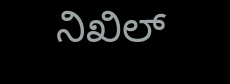ನಿಖಿಲ್‌